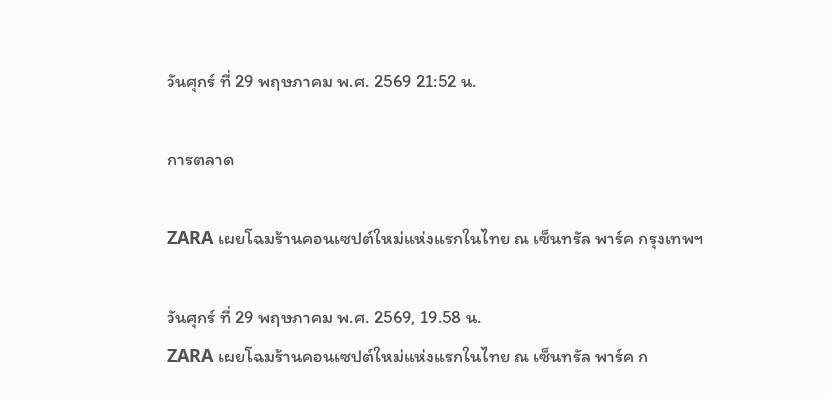วันศุกร์ ที่ 29 พฤษภาคม พ.ศ. 2569 21:52 น.

การตลาด

ZARA เผยโฉมร้านคอนเซปต์ใหม่แห่งแรกในไทย ณ เซ็นทรัล พาร์ค กรุงเทพฯ

วันศุกร์ ที่ 29 พฤษภาคม พ.ศ. 2569, 19.58 น.
ZARA เผยโฉมร้านคอนเซปต์ใหม่แห่งแรกในไทย ณ เซ็นทรัล พาร์ค ก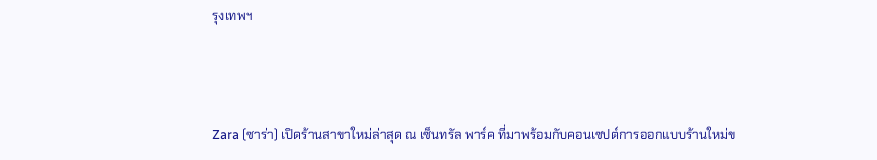รุงเทพฯ



Zara (ซาร่า) เปิดร้านสาขาใหม่ล่าสุด ณ เซ็นทรัล พาร์ค ที่มาพร้อมกับคอนเซปต์การออกแบบร้านใหม่ข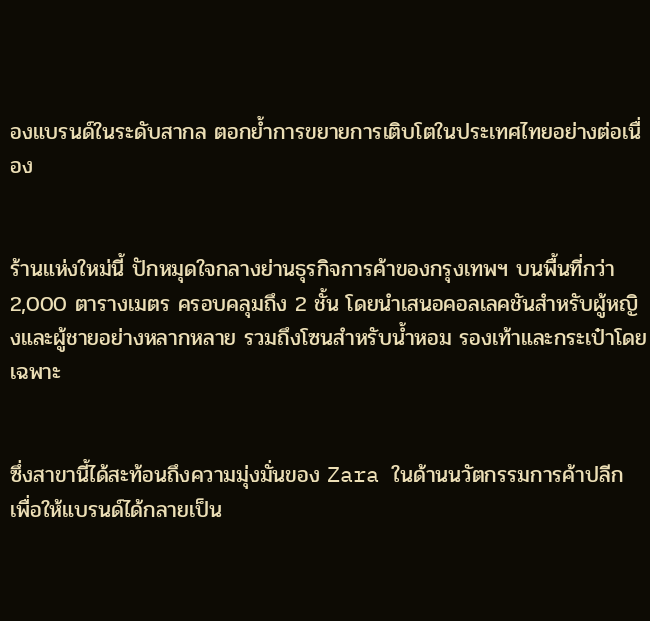องแบรนด์ในระดับสากล ตอกย้ำการขยายการเติบโตในประเทศไทยอย่างต่อเนื่อง


ร้านแห่งใหม่นี้ ปักหมุดใจกลางย่านธุรกิจการค้าของกรุงเทพฯ บนพื้นที่กว่า 2,000 ตารางเมตร ครอบคลุมถึง 2 ชั้น โดยนำเสนอคอลเลคชันสำหรับผู้หญิงและผู้ชายอย่างหลากหลาย รวมถึงโซนสำหรับน้ำหอม รองเท้าและกระเป๋าโดยเฉพาะ


ซึ่งสาขานี้ได้สะท้อนถึงความมุ่งมั่นของ Zara ในด้านนวัตกรรมการค้าปลีก เพื่อให้แบรนด์ได้กลายเป็น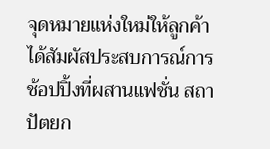จุดหมายแห่งใหม่ให้ลูกค้าได้สัมผัสประสบการณ์การช้อปปิ้งที่ผสานแฟชั่น สถาปัตยก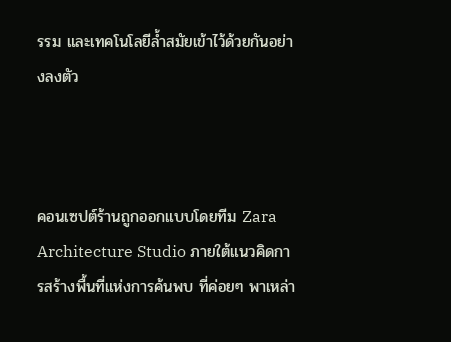รรม และเทคโนโลยีล้ำสมัยเข้าไว้ด้วยกันอย่างลงตัว



คอนเซปต์ร้านถูกออกแบบโดยทีม Zara Architecture Studio ภายใต้แนวคิดการสร้างพื้นที่แห่งการค้นพบ ที่ค่อยๆ พาเหล่า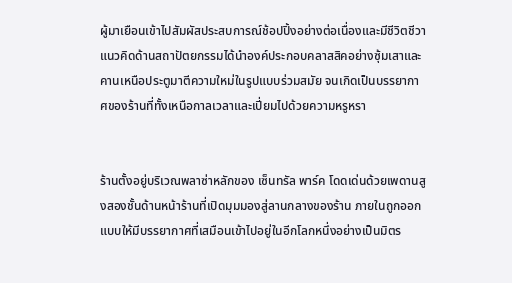ผู้มาเยือนเข้าไปสัมผัสประสบการณ์ช้อปปิ้งอย่างต่อเนื่องและมีชีวิตชีวา แนวคิดด้านสถาปัตยกรรมได้นำองค์ประกอบคลาสสิคอย่างซุ้มเสาและคานเหนือประตูมาตีความใหม่ในรูปแบบร่วมสมัย จนเกิดเป็นบรรยากาศของร้านที่ทั้งเหนือกาลเวลาและเปี่ยมไปด้วยความหรูหรา


ร้านตั้งอยู่บริเวณพลาซ่าหลักของ เซ็นทรัล พาร์ค โดดเด่นด้วยเพดานสูงสองชั้นด้านหน้าร้านที่เปิดมุมมองสู่ลานกลางของร้าน ภายในถูกออกแบบให้มีบรรยากาศที่เสมือนเข้าไปอยู่ในอีกโลกหนึ่งอย่างเป็นมิตร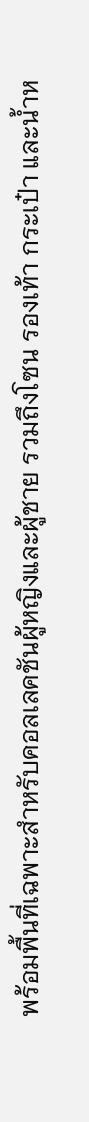พร้อมพื้นที่เฉพาะสำหรับคอลเลคชันผู้หญิงและผู้ชาย รวมถึงโซน รองเท้า กระเป๋า และน้ำห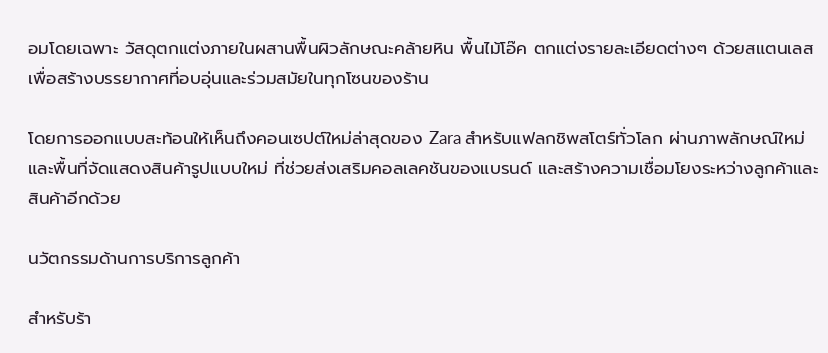อมโดยเฉพาะ วัสดุตกแต่งภายในผสานพื้นผิวลักษณะคล้ายหิน พื้นไม้โอ๊ค ตกแต่งรายละเอียดต่างๆ ด้วยสแตนเลส เพื่อสร้างบรรยากาศที่อบอุ่นและร่วมสมัยในทุกโซนของร้าน

โดยการออกแบบสะท้อนให้เห็นถึงคอนเซปต์ใหม่ล่าสุดของ Zara สำหรับแฟลกชิพสโตร์ทั่วโลก ผ่านภาพลักษณ์ใหม่และพื้นที่จัดแสดงสินค้ารูปแบบใหม่ ที่ช่วยส่งเสริมคอลเลคชันของแบรนด์ และสร้างความเชื่อมโยงระหว่างลูกค้าและสินค้าอีกด้วย

นวัตกรรมด้านการบริการลูกค้า

สำหรับร้า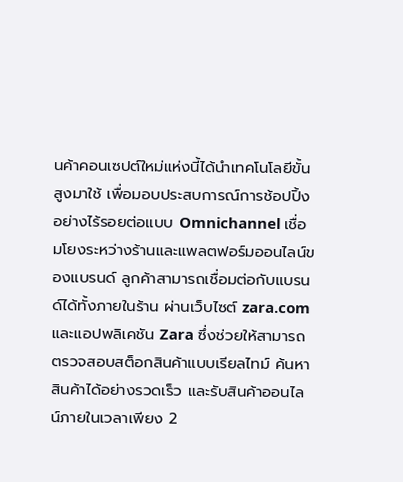นค้าคอนเซปต์ใหม่แห่งนี้ได้นำเทคโนโลยีขั้นสูงมาใช้ เพื่อมอบประสบการณ์การช้อปปิ้งอย่างไร้รอยต่อแบบ Omnichannel เชื่อมโยงระหว่างร้านและแพลตฟอร์มออนไลน์ของแบรนด์ ลูกค้าสามารถเชื่อมต่อกับแบรนด์ได้ทั้งภายในร้าน ผ่านเว็บไซต์ zara.com และแอปพลิเคชัน Zara ซึ่งช่วยให้สามารถตรวจสอบสต็อกสินค้าแบบเรียลไทม์ ค้นหาสินค้าได้อย่างรวดเร็ว และรับสินค้าออนไลน์ภายในเวลาเพียง 2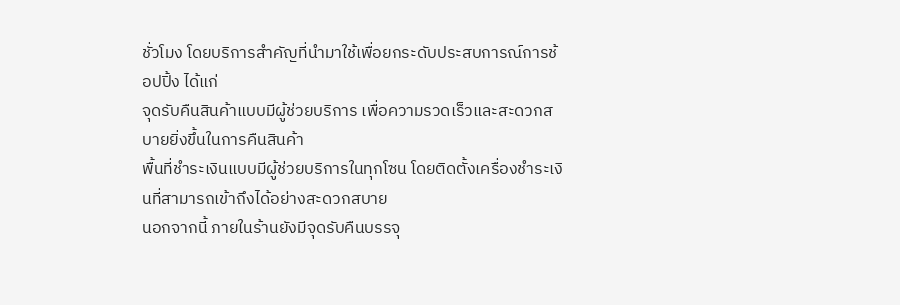ชั่วโมง โดยบริการสำคัญที่นำมาใช้เพื่อยกระดับประสบการณ์การช้อปปิ้ง ได้แก่
จุดรับคืนสินค้าแบบมีผู้ช่วยบริการ เพื่อความรวดเร็วและสะดวกสบายยิ่งขึ้นในการคืนสินค้า
พื้นที่ชำระเงินแบบมีผู้ช่วยบริการในทุกโซน โดยติดตั้งเครื่องชำระเงินที่สามารถเข้าถึงได้อย่างสะดวกสบาย
นอกจากนี้ ภายในร้านยังมีจุดรับคืนบรรจุ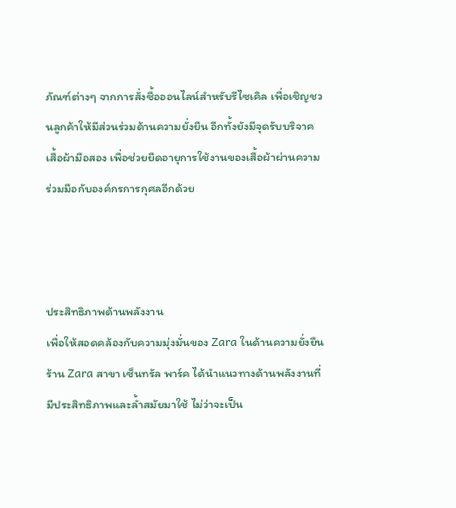ภัณฑ์ต่างๆ จากการสั่งซื้อออนไลน์สำหรับรีไซเคิล เพื่อเชิญชวนลูกค้าให้มีส่วนร่วมด้านความยั่งยืน อีกทั้งยังมีจุดรับบริจาคเสื้อผ้ามือสอง เพื่อช่วยยืดอายุการใช้งานของเสื้อผ้าผ่านความร่วมมือกับองค์กรการกุศลอีกด้วย



ประสิทธิภาพด้านพลังงาน
เพื่อให้สอดคล้องกับความมุ่งมั่นของ Zara ในด้านความยั่งยืน ร้าน Zara สาขา เซ็นทรัล พาร์ค ได้นำแนวทางด้านพลังงานที่มีประสิทธิภาพและล้ำสมัยมาใช้ ไม่ว่าจะเป็น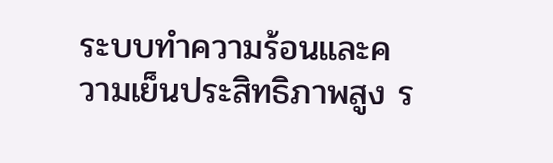ระบบทำความร้อนและความเย็นประสิทธิภาพสูง ร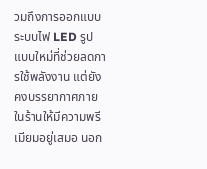วมถึงการออกแบบระบบไฟ LED รูปแบบใหม่ที่ช่วยลดการใช้พลังงาน แต่ยังคงบรรยากาศภายในร้านให้มีความพรีเมียมอยู่เสมอ นอก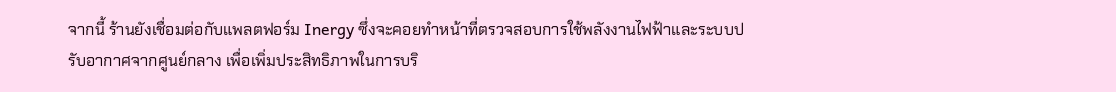จากนี้ ร้านยังเชื่อมต่อกับแพลตฟอร์ม Inergy ซึ่งจะคอยทำหน้าที่ตรวจสอบการใช้พลังงานไฟฟ้าและระบบปรับอากาศจากศูนย์กลาง เพื่อเพิ่มประสิทธิภาพในการบริ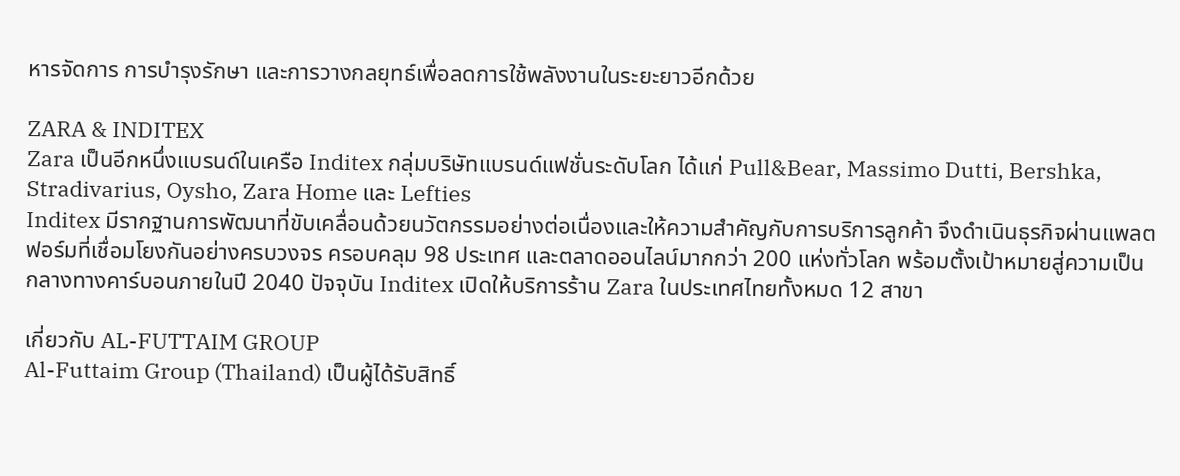หารจัดการ การบำรุงรักษา และการวางกลยุทธ์เพื่อลดการใช้พลังงานในระยะยาวอีกด้วย

ZARA & INDITEX
Zara เป็นอีกหนึ่งแบรนด์ในเครือ Inditex กลุ่มบริษัทแบรนด์แฟชั่นระดับโลก ได้แก่ Pull&Bear, Massimo Dutti, Bershka, Stradivarius, Oysho, Zara Home และ Lefties
Inditex มีรากฐานการพัฒนาที่ขับเคลื่อนด้วยนวัตกรรมอย่างต่อเนื่องและให้ความสำคัญกับการบริการลูกค้า จึงดำเนินธุรกิจผ่านแพลตฟอร์มที่เชื่อมโยงกันอย่างครบวงจร ครอบคลุม 98 ประเทศ และตลาดออนไลน์มากกว่า 200 แห่งทั่วโลก พร้อมตั้งเป้าหมายสู่ความเป็นกลางทางคาร์บอนภายในปี 2040 ปัจจุบัน Inditex เปิดให้บริการร้าน Zara ในประเทศไทยทั้งหมด 12 สาขา

เกี่ยวกับ AL-FUTTAIM GROUP
Al-Futtaim Group (Thailand) เป็นผู้ได้รับสิทธิ์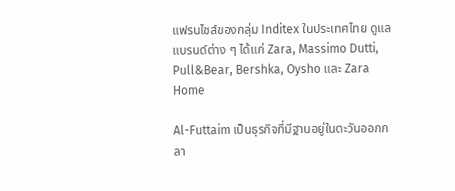แฟรนไชส์ของกลุ่ม Inditex ในประเทศไทย ดูแลแบรนด์ต่าง ๆ ได้แก่ Zara, Massimo Dutti, Pull&Bear, Bershka, Oysho และ Zara Home

Al-Futtaim เป็นธุรกิจที่มีฐานอยู่ในตะวันออกกลา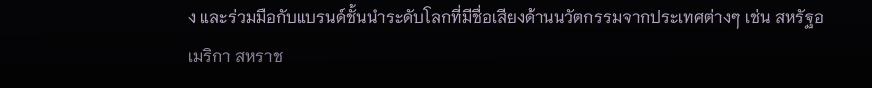ง และร่วมมือกับแบรนด์ชั้นนำระดับโลกที่มีชื่อเสียงด้านนวัตกรรมจากประเทศต่างๆ เช่น สหรัฐอเมริกา สหราช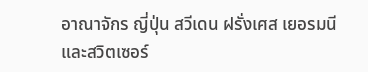อาณาจักร ญี่ปุ่น สวีเดน ฝรั่งเศส เยอรมนี และสวิตเซอร์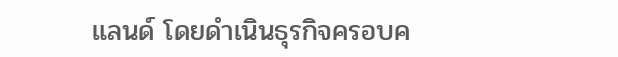แลนด์ โดยดำเนินธุรกิจครอบค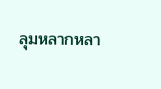ลุมหลากหลา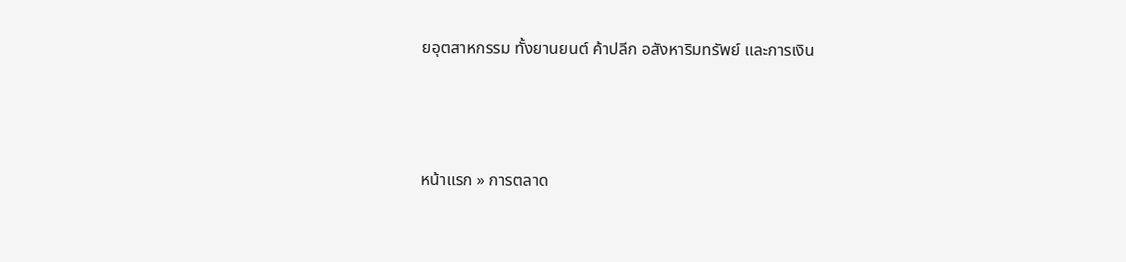ยอุตสาหกรรม ทั้งยานยนต์ ค้าปลีก อสังหาริมทรัพย์ และการเงิน



หน้าแรก » การตลาด